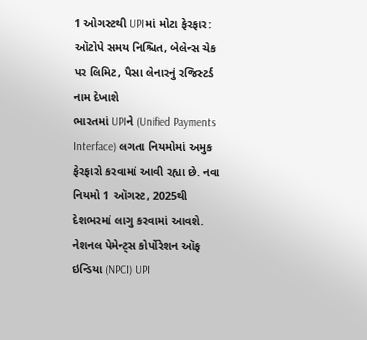1 ઓગસ્ટથી UPIમાં મોટા ફેરફાર: ઑટોપે સમય નિશ્ચિત, બેલેન્સ ચેક પર લિમિટ, પૈસા લેનારનું રજિસ્ટર્ડ નામ દેખાશે
ભારતમાં UPIને (Unified Payments Interface) લગતા નિયમોમાં અમુક ફેરફારો કરવામાં આવી રહ્યા છે. નવા નિયમો 1 ઑગસ્ટ, 2025થી દેશભરમાં લાગુ કરવામાં આવશે. નેશનલ પેમેન્ટ્સ કોર્પોરેશન ઑફ ઇન્ડિયા (NPCI) UPI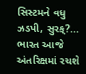સિસ્ટમને વધુ ઝડપી, સુરક્?...
ભારત આજે અંતરિક્ષમાં રચશે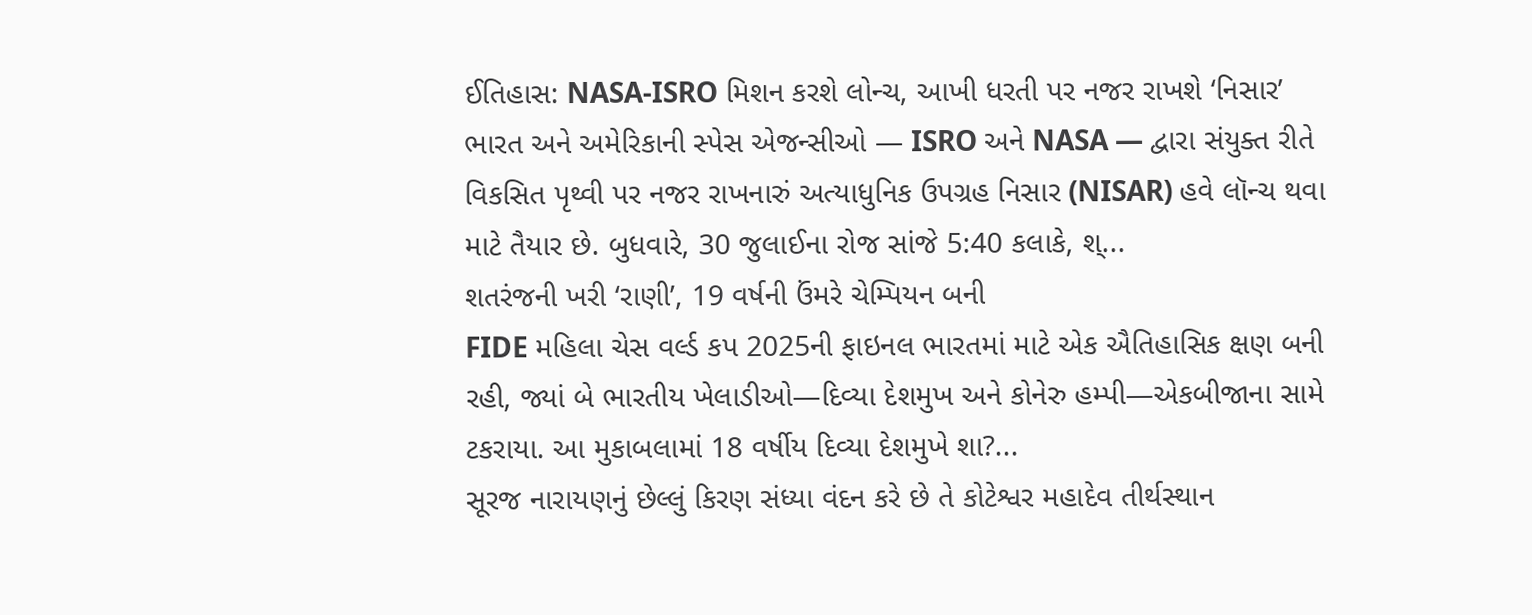ઈતિહાસ: NASA-ISRO મિશન કરશે લોન્ચ, આખી ધરતી પર નજર રાખશે ‘નિસાર’
ભારત અને અમેરિકાની સ્પેસ એજન્સીઓ — ISRO અને NASA — દ્વારા સંયુક્ત રીતે વિકસિત પૃથ્વી પર નજર રાખનારું અત્યાધુનિક ઉપગ્રહ નિસાર (NISAR) હવે લૉન્ચ થવા માટે તૈયાર છે. બુધવારે, 30 જુલાઈના રોજ સાંજે 5:40 કલાકે, શ્...
શતરંજની ખરી ‘રાણી’, 19 વર્ષની ઉંમરે ચેમ્પિયન બની
FIDE મહિલા ચેસ વર્લ્ડ કપ 2025ની ફાઇનલ ભારતમાં માટે એક ઐતિહાસિક ક્ષણ બની રહી, જ્યાં બે ભારતીય ખેલાડીઓ—દિવ્યા દેશમુખ અને કોનેરુ હમ્પી—એકબીજાના સામે ટકરાયા. આ મુકાબલામાં 18 વર્ષીય દિવ્યા દેશમુખે શા?...
સૂરજ નારાયણનું છેલ્લું કિરણ સંધ્યા વંદન કરે છે તે કોટેશ્વર મહાદેવ તીર્થસ્થાન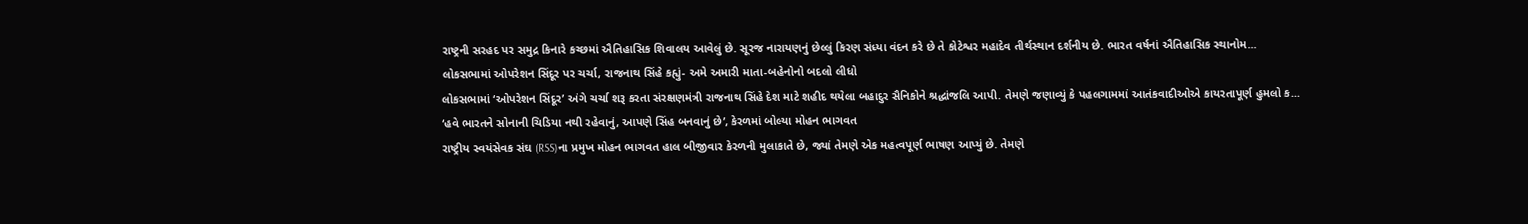રાષ્ટ્રની સરહદ પર સમુદ્ર કિનારે કચ્છમાં ઐતિહાસિક શિવાલય આવેલું છે. સૂરજ નારાયણનું છેલ્લું કિરણ સંધ્યા વંદન કરે છે તે કોટેશ્વર મહાદેવ તીર્થસ્થાન દર્શનીય છે. ભારત વર્ષનાં ઐતિહાસિક સ્થાનોમ...
લોકસભામાં ઓપરેશન સિંદૂર પર ચર્ચા, રાજનાથ સિંહે કહ્યું- અમે અમારી માતા-બહેનોનો બદલો લીધો
લોકસભામાં ‘ઓપરેશન સિંદૂર’ અંગે ચર્ચા શરૂ કરતા સંરક્ષણમંત્રી રાજનાથ સિંહે દેશ માટે શહીદ થયેલા બહાદુર સૈનિકોને શ્રદ્ધાંજલિ આપી. તેમણે જણાવ્યું કે પહલગામમાં આતંકવાદીઓએ કાયરતાપૂર્ણ હુમલો ક...
‘હવે ભારતને સોનાની ચિડિયા નથી રહેવાનું, આપણે સિંહ બનવાનું છે’, કેરળમાં બોલ્યા મોહન ભાગવત
રાષ્ટ્રીય સ્વયંસેવક સંઘ (RSS)ના પ્રમુખ મોહન ભાગવત હાલ બીજીવાર કેરળની મુલાકાતે છે, જ્યાં તેમણે એક મહત્વપૂર્ણ ભાષણ આપ્યું છે. તેમણે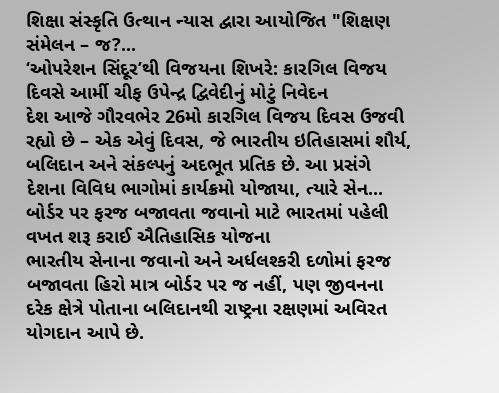શિક્ષા સંસ્કૃતિ ઉત્થાન ન્યાસ દ્વારા આયોજિત "શિક્ષણ સંમેલન – જ?...
‘ઓપરેશન સિંદૂર’થી વિજયના શિખરે: કારગિલ વિજય દિવસે આર્મી ચીફ ઉપેન્દ્ર દ્વિવેદીનું મોટું નિવેદન
દેશ આજે ગૌરવભેર 26મો કારગિલ વિજય દિવસ ઉજવી રહ્યો છે – એક એવું દિવસ, જે ભારતીય ઇતિહાસમાં શૌર્ય, બલિદાન અને સંકલ્પનું અદભૂત પ્રતિક છે. આ પ્રસંગે દેશના વિવિધ ભાગોમાં કાર્યક્રમો યોજાયા, ત્યારે સેન...
બોર્ડર પર ફરજ બજાવતા જવાનો માટે ભારતમાં પહેલી વખત શરૂ કરાઈ ઐતિહાસિક યોજના
ભારતીય સેનાના જવાનો અને અર્ધલશ્કરી દળોમાં ફરજ બજાવતા હિરો માત્ર બોર્ડર પર જ નહીં, પણ જીવનના દરેક ક્ષેત્રે પોતાના બલિદાનથી રાષ્ટ્રના રક્ષણમાં અવિરત યોગદાન આપે છે.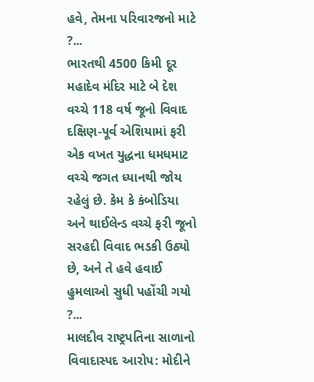હવે, તેમના પરિવારજનો માટે ?...
ભારતથી 4500 કિમી દૂર મહાદેવ મંદિર માટે બે દેશ વચ્ચે 118 વર્ષ જૂનો વિવાદ
દક્ષિણ-પૂર્વ એશિયામાં ફરી એક વખત યુદ્ધના ધમધમાટ વચ્ચે જગત ધ્યાનથી જોય રહેલું છે. કેમ કે કંબોડિયા અને થાઈલેન્ડ વચ્ચે ફરી જૂનો સરહદી વિવાદ ભડકી ઉઠ્યો છે, અને તે હવે હવાઈ હુમલાઓ સુધી પહોંચી ગયો ?...
માલદીવ રાષ્ટ્રપતિના સાળાનો વિવાદાસ્પદ આરોપ: મોદીને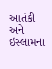આતંકી અને ઇસ્લામના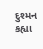દુશ્મન કહ્યા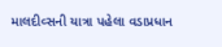માલદીવ્સની યાત્રા પહેલા વડાપ્રધાન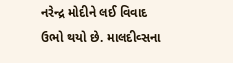નરેન્દ્ર મોદીને લઈ વિવાદ ઉભો થયો છે. માલદીવ્સના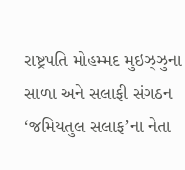રાષ્ટ્રપતિ મોહમ્મદ મુઇઝ્ઝુના સાળા અને સલાફી સંગઠન ‘જમિયતુલ સલાફ’ના નેતા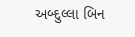અબ્દુલ્લા બિન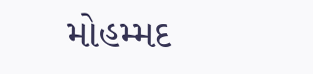મોહમ્મદ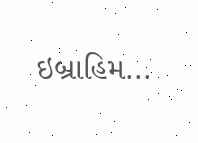ઇબ્રાહિમ...